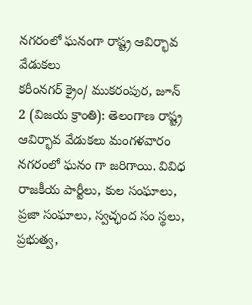నగరంలో ఘనంగా రాష్ట్ర ఆవిర్భావ వేడుకలు
కరీంనగర్ క్రైం/ ముకరంపుర, జూన్ 2 (విజయ క్రాంతి): తెలంగాణ రాష్ట్ర ఆవిర్భావ వేడుకలు మంగళవారం నగరంలో ఘనం గా జరిగాయి. వివిధ రాజకీయ పార్టీలు, కుల సంఘాలు, ప్రజా సంఘాలు, స్వచ్ఛంద సం స్థలు, ప్రభుత్వ,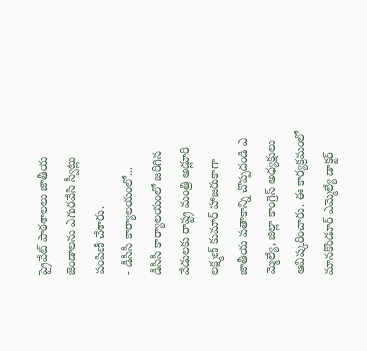ప్రైవేట్ పాఠశాలలు జాతీయ జెండాలను ఎగురవేసి స్వీట్లు పంపిణీ చేశారు.
- డీసీసీ కార్యాలయంలో...
డీసీసీ కార్యాలయంలో జరిగిన వేడులకు రాష్ట్ర మంత్రి అడ్లూరి లక్ష్మణ్ కుమార్ హాజరుకాగా జాతీయ పతాకాన్ని చొప్పదండి ఎ మ్మెల్యే, జిల్లా కాంగ్రెస్ అధ్యక్షులు ఆవిష్కరించారు. ఈ కార్యక్రమంలో మానకొండూర్ ఎమ్మెల్యే డాక్టర్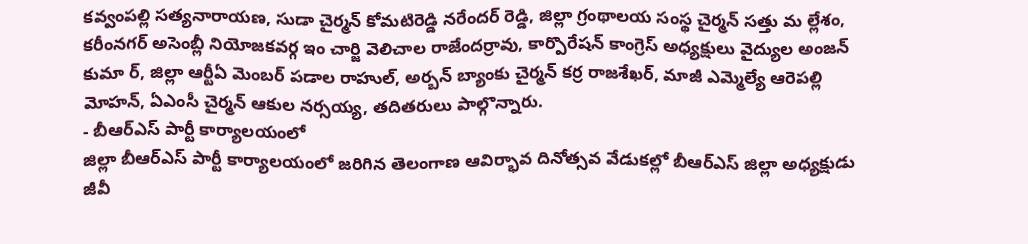కవ్వంపల్లి సత్యనారాయణ, సుడా చైర్మన్ కోమటిరెడ్డి నరేందర్ రెడ్డి, జిల్లా గ్రంథాలయ సంస్థ చైర్మన్ సత్తు మ ల్లేశం, కరీంనగర్ అసెంబ్లీ నియోజకవర్గ ఇం చార్జి వెలిచాల రాజేందర్రావు, కార్పొరేషన్ కాంగ్రెస్ అధ్యక్షులు వైద్యుల అంజన్ కుమా ర్, జిల్లా ఆర్టీఏ మెంబర్ పడాల రాహుల్, అర్బన్ బ్యాంకు చైర్మన్ కర్ర రాజశేఖర్, మాజీ ఎమ్మెల్యే ఆరెపల్లి మోహన్, ఏఎంసీ చైర్మన్ ఆకుల నర్సయ్య, తదితరులు పాల్గొన్నారు.
- బీఆర్ఎస్ పార్టీ కార్యాలయంలో
జిల్లా బీఆర్ఎస్ పార్టీ కార్యాలయంలో జరిగిన తెలంగాణ ఆవిర్భావ దినోత్సవ వేడుకల్లో బీఆర్ఎస్ జిల్లా అధ్యక్షుడు జీవీ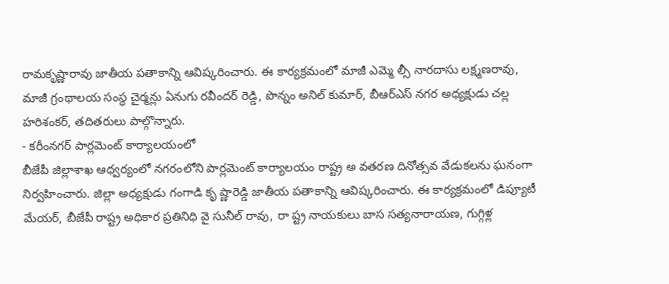రామకృష్ణారావు జాతీయ పతాకాన్ని ఆవిష్కరించారు. ఈ కార్యక్రమంలో మాజీ ఎమ్మె ల్సీ నారదాసు లక్ష్మణరావు, మాజీ గ్రంథాలయ సంస్థ చైర్మన్లు ఏనుగు రవీందర్ రెడ్డి, పొన్నం అనిల్ కుమార్, బీఆర్ఎస్ నగర అధ్యక్షుడు చల్ల హరిశంకర్, తదితరులు పాల్గొన్నారు.
- కరీంనగర్ పార్లమెంట్ కార్యాలయంలో
బీజేపీ జిల్లాశాఖ ఆధ్వర్యంలో నగరంలోని పార్లమెంట్ కార్యాలయం రాష్ట్ర అ వతరణ దినోత్సవ వేడుకలను ఘనంగా నిర్వహించారు. జిల్లా అధ్యక్షుడు గంగాడి కృ ష్ణారెడ్డి జాతీయ పతాకాన్ని ఆవిష్కరించారు. ఈ కార్యక్రమంలో డిప్యూటీ మేయర్, బీజేపీ రాష్ట్ర అధికార ప్రతినిధి వై సునీల్ రావు, రా ష్ట్ర నాయకులు బాస సత్యనారాయణ, గుగ్గిళ్ల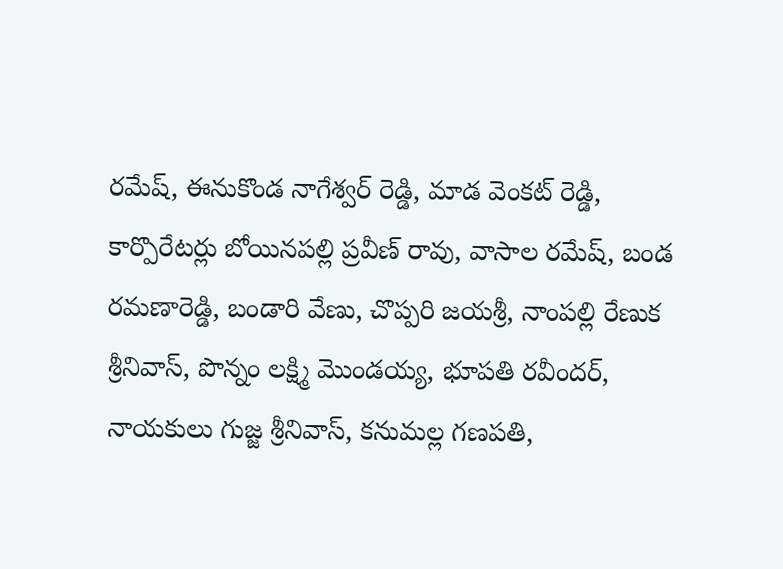రమేష్, ఈనుకొండ నాగేశ్వర్ రెడ్డి, మాడ వెంకట్ రెడ్డి, కార్పొరేటర్లు బోయినపల్లి ప్రవీణ్ రావు, వాసాల రమేష్, బండ రమణారెడ్డి, బండారి వేణు, చొప్పరి జయశ్రీ, నాంపల్లి రేణుక శ్రీనివాస్, పొన్నం లక్ష్మి మొండయ్య, భూపతి రవీందర్, నాయకులు గుజ్జ శ్రీనివాస్, కనుమల్ల గణపతి,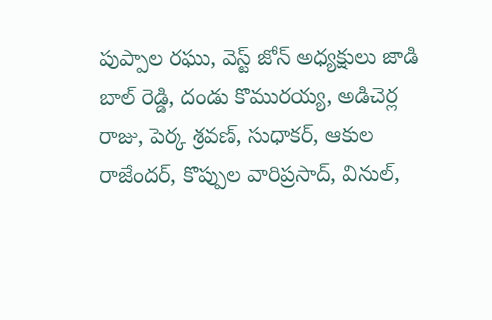పుప్పాల రఘు, వెస్ట్ జోన్ అధ్యక్షులు జాడి బాల్ రెడ్డి, దండు కొమురయ్య, అడిచెర్ల రాజు, పెర్క శ్రవణ్, సుధాకర్, ఆకుల రాజేందర్, కొప్పుల వారిప్రసాద్, వినుల్,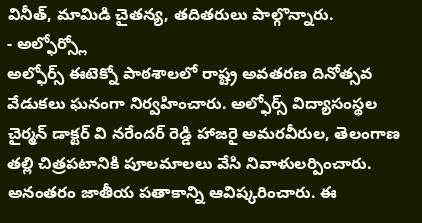వినీత్, మామిడి చైతన్య, తదితరులు పాల్గొన్నారు.
- అల్ఫోర్స్లో
అల్ఫోర్స్ ఈటెక్నో పాఠశాలలో రాష్ట్ర అవతరణ దినోత్సవ వేడుకలు ఘనంగా నిర్వహించారు. అల్ఫోర్స్ విద్యాసంస్థల చైర్మన్ డాక్టర్ వి నరేందర్ రెడ్డి హాజరై అమరవీరుల, తెలంగాణ తల్లి చిత్రపటానికి పూలమాలలు వేసి నివాళులర్పించారు. అనంతరం జాతీయ పతాకాన్ని ఆవిష్కరించారు. ఈ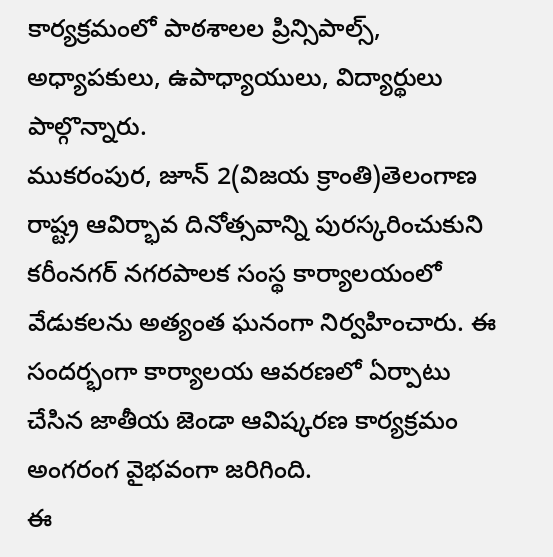కార్యక్రమంలో పాఠశాలల ప్రిన్సిపాల్స్, అధ్యాపకులు, ఉపాధ్యాయులు, విద్యార్థులు పాల్గొన్నారు.
ముకరంపుర, జూన్ 2(విజయ క్రాంతి)తెలంగాణ రాష్ట్ర ఆవిర్భావ దినోత్సవాన్ని పురస్కరించుకుని కరీంనగర్ నగరపాలక సంస్థ కార్యాలయంలో వేడుకలను అత్యంత ఘనంగా నిర్వహించారు. ఈ సందర్భంగా కార్యాలయ ఆవరణలో ఏర్పాటు చేసిన జాతీయ జెండా ఆవిష్కరణ కార్యక్రమం అంగరంగ వైభవంగా జరిగింది.
ఈ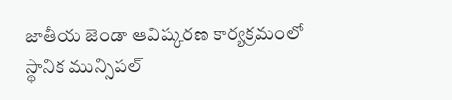జాతీయ జెండా ఆవిష్కరణ కార్యక్రమంలో స్థానిక మున్సిపల్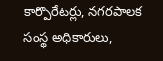కార్పొరేటర్లు, నగరపాలక సంస్థ అధికారులు,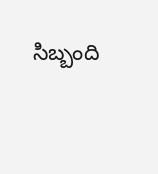సిబ్బంది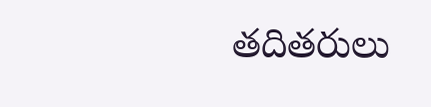తదితరులు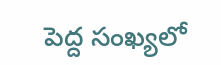పెద్ద సంఖ్యలో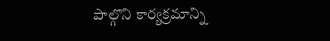పాల్గొని కార్యక్రమాన్ని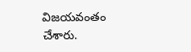విజయవంతం చేశారు.